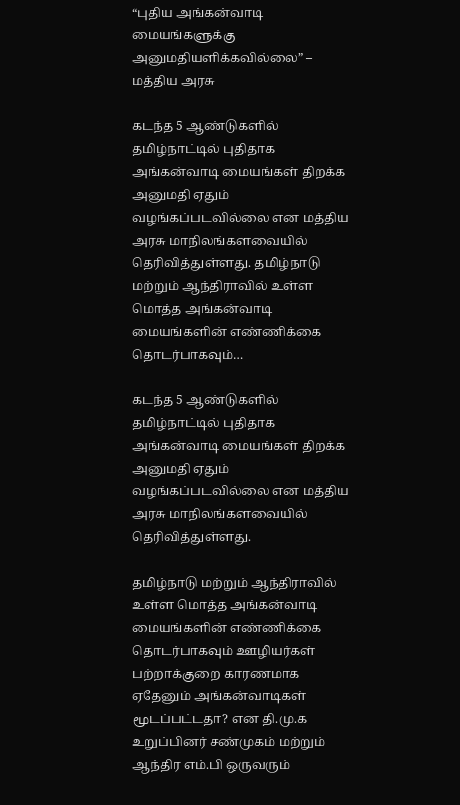“புதிய அங்கன்வாடி மையங்களுக்கு அனுமதியளிக்கவில்லை” – மத்திய அரசு

கடந்த 5 ஆண்டுகளில் தமிழ்நாட்டில் புதிதாக அங்கன்வாடி மையங்கள் திறக்க அனுமதி ஏதும் வழங்கப்படவில்லை என மத்திய அரசு மாநிலங்களவையில் தெரிவித்துள்ளது. தமிழ்நாடு மற்றும் ஆந்திராவில் உள்ள மொத்த அங்கன்வாடி மையங்களின் எண்ணிக்கை தொடர்பாகவும்…

கடந்த 5 ஆண்டுகளில் தமிழ்நாட்டில் புதிதாக அங்கன்வாடி மையங்கள் திறக்க அனுமதி ஏதும் வழங்கப்படவில்லை என மத்திய அரசு மாநிலங்களவையில் தெரிவித்துள்ளது.

தமிழ்நாடு மற்றும் ஆந்திராவில் உள்ள மொத்த அங்கன்வாடி மையங்களின் எண்ணிக்கை தொடர்பாகவும் ஊழியர்கள் பற்றாக்குறை காரணமாக ஏதேனும் அங்கன்வாடிகள் மூடப்பட்டதா? என தி.மு.க உறுப்பினர் சண்முகம் மற்றும் ஆந்திர எம்.பி ஒருவரும்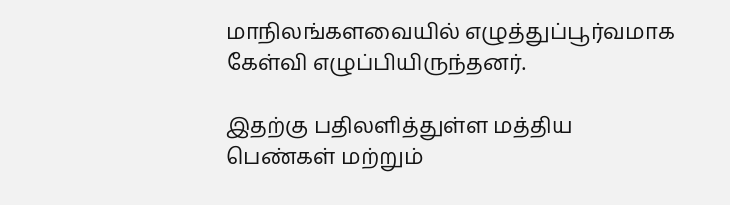மாநிலங்களவையில் எழுத்துப்பூர்வமாக கேள்வி எழுப்பியிருந்தனர்.

இதற்கு பதிலளித்துள்ள மத்திய பெண்கள் மற்றும்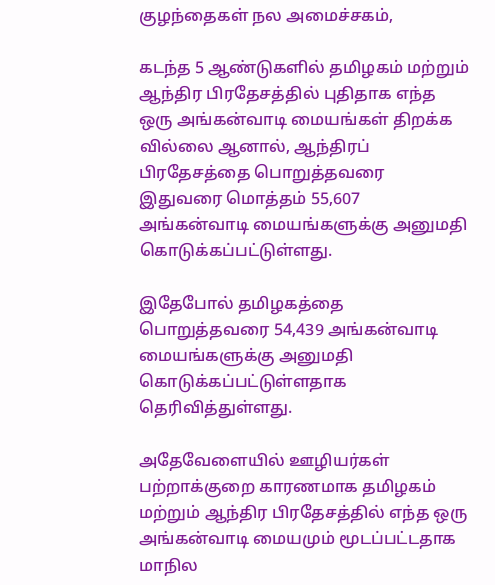குழந்தைகள் நல அமைச்சகம்,

கடந்த 5 ஆண்டுகளில் தமிழகம் மற்றும் ஆந்திர பிரதேசத்தில் புதிதாக எந்த ஒரு அங்கன்வாடி மையங்கள் திறக்க வில்லை ஆனால், ஆந்திரப் பிரதேசத்தை பொறுத்தவரை இதுவரை மொத்தம் 55,607 அங்கன்வாடி மையங்களுக்கு அனுமதி கொடுக்கப்பட்டுள்ளது.

இதேபோல் தமிழகத்தை பொறுத்தவரை 54,439 அங்கன்வாடி மையங்களுக்கு அனுமதி கொடுக்கப்பட்டுள்ளதாக தெரிவித்துள்ளது.

அதேவேளையில் ஊழியர்கள் பற்றாக்குறை காரணமாக தமிழகம் மற்றும் ஆந்திர பிரதேசத்தில் எந்த ஒரு அங்கன்வாடி மையமும் மூடப்பட்டதாக மாநில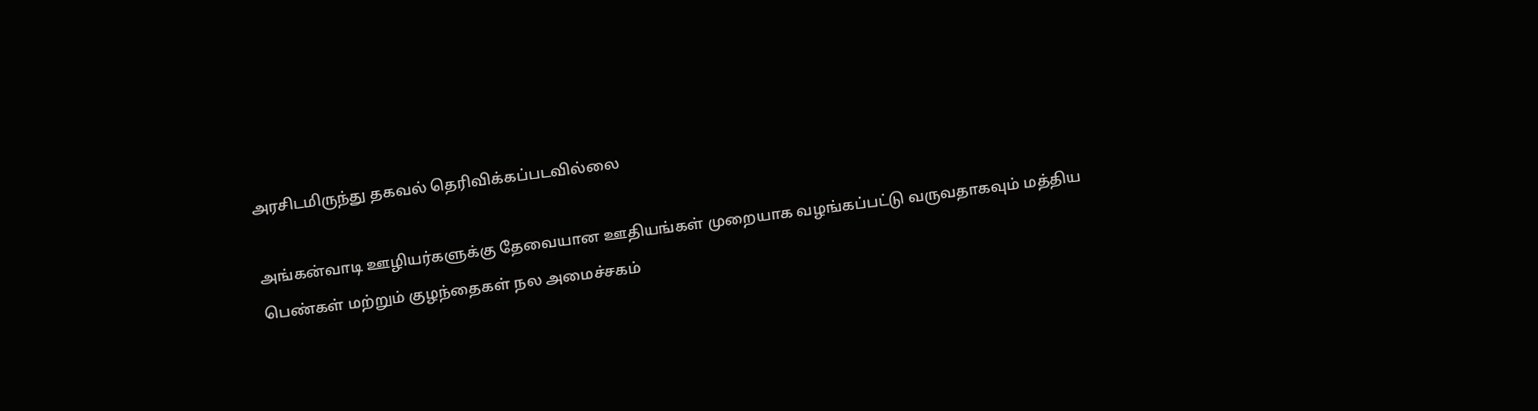அரசிடமிருந்து தகவல் தெரிவிக்கப்படவில்லை

அங்கன்வாடி ஊழியர்களுக்கு தேவையான ஊதியங்கள் முறையாக வழங்கப்பட்டு வருவதாகவும் மத்திய பெண்கள் மற்றும் குழந்தைகள் நல அமைச்சகம்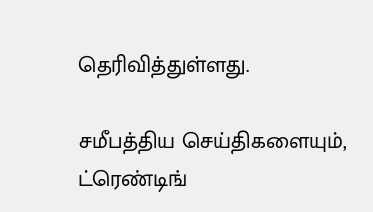தெரிவித்துள்ளது.

சமீபத்திய செய்திகளையும், ட்ரெண்டிங்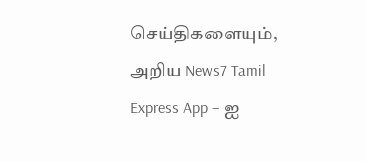செய்திகளையும், அறிய News7 Tamil Express App – ஐ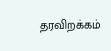தரவிறக்கம்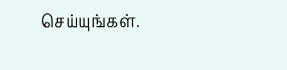செய்யுங்கள்.